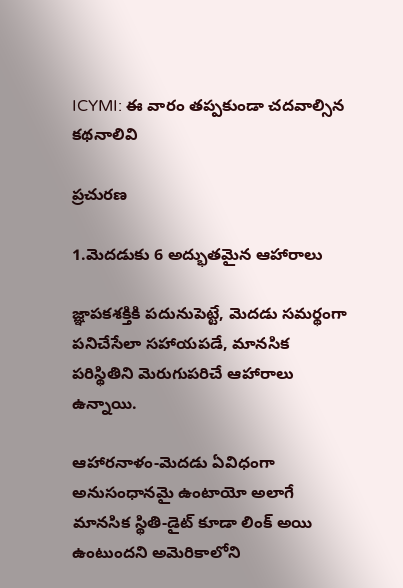ICYMI: ఈ వారం తప్పకుండా చదవాల్సిన కథనాలివి

ప్రచురణ

1.మెదడుకు 6 అద్భుతమైన ఆహారాలు

జ్ఞాపకశక్తికి పదునుపెట్టే, మెదడు సమర్థంగా పనిచేసేలా సహాయపడే, మానసిక పరిస్థితిని మెరుగుపరిచే ఆహారాలు ఉన్నాయి.

ఆహారనాళం-మెదడు ఏవిధంగా అనుసంధానమై ఉంటాయో అలాగే మానసిక స్థితి-డైట్ కూడా లింక్ అయి ఉంటుందని అమెరికాలోని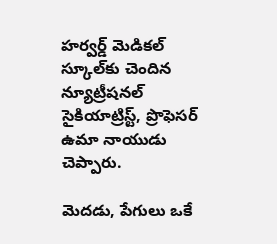హర్వర్డ్ మెడికల్ స్కూల్‌కు చెందిన న్యూట్రీషనల్ సైకియాట్రిస్ట్, ప్రొఫెసర్ ఉమా నాయుడు చెప్పారు.

మెదడు, పేగులు ఒకే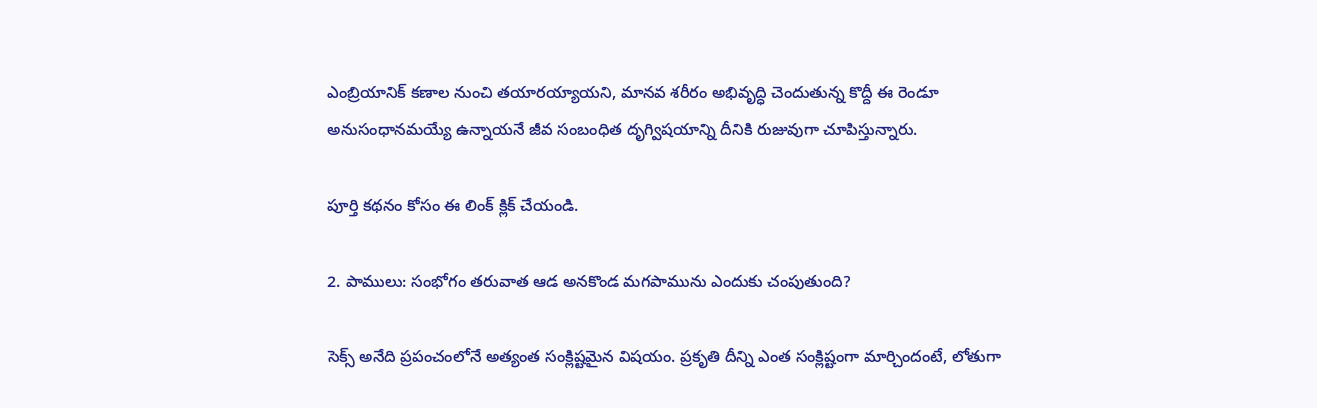ఎంబ్రియానిక్ కణాల నుంచి తయారయ్యాయని, మానవ శరీరం అభివృద్ధి చెందుతున్న కొద్దీ ఈ రెండూ అనుసంధానమయ్యే ఉన్నాయనే జీవ సంబంధిత దృగ్విషయాన్ని దీనికి రుజువుగా చూపిస్తున్నారు.

పూర్తి కథనం కోసం ఈ లింక్‌ క్లిక్ చేయండి.

2. పాములు: సంభోగం తరువాత ఆడ అనకొండ మగపామును ఎందుకు చంపుతుంది?

సెక్స్ అనేది ప్రపంచంలోనే అత్యంత సంక్లిష్టమైన విషయం. ప్రకృతి దీన్ని ఎంత సంక్లిష్టంగా మార్చిందంటే, లోతుగా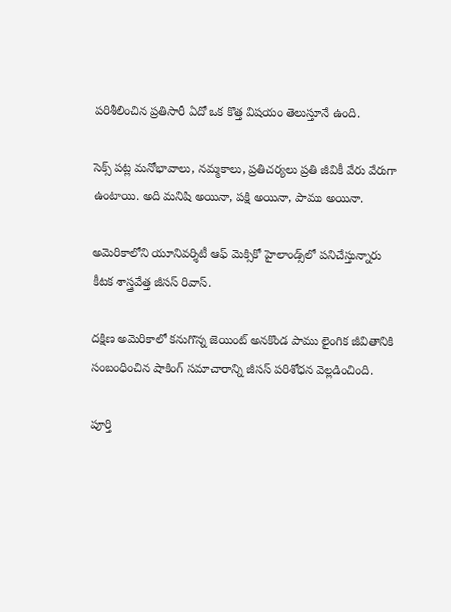పరిశీలించిన ప్రతిసారీ ఏదో ఒక కొత్త విషయం తెలుస్తూనే ఉంది.

సెక్స్ పట్ల మనోభావాలు, నమ్మకాలు, ప్రతిచర్యలు ప్రతి జీవికీ వేరు వేరుగా ఉంటాయి. అది మనిషి అయినా, పక్షి అయినా, పాము అయినా.

అమెరికాలోని యూనివర్శిటీ ఆఫ్ మెక్సికో హైలాండ్స్‌లో పనిచేస్తున్నారు కీటక శాస్త్రవేత్త జీసస్ రివాస్.

దక్షిణ అమెరికాలో కనుగొన్న జెయింట్ అనకొండ పాము లైంగిక జీవితానికి సంబంధించిన షాకింగ్ సమాచారాన్ని జీసస్ పరిశోధన వెల్లడించింది.

పూర్తి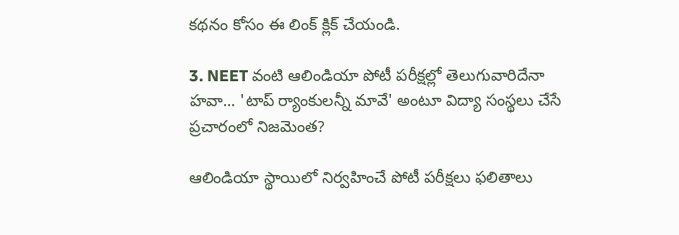కథనం కోసం ఈ లింక్ క్లిక్ చేయండి.

3. NEET వంటి ఆలిండియా పోటీ పరీక్షల్లో తెలుగువారిదేనా హవా... 'టాప్ ర్యాంకులన్నీ మావే' అంటూ విద్యా సంస్థలు చేసే ప్రచారంలో నిజమెంత?

ఆలిండియా స్థాయిలో నిర్వహించే పోటీ పరీక్షలు ఫలితాలు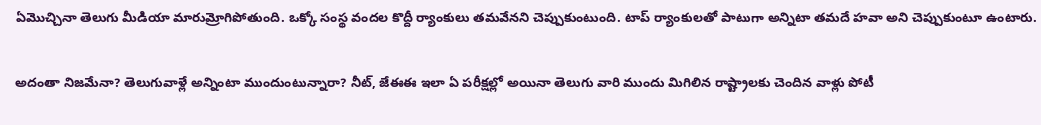ఏమొచ్చినా తెలుగు మీడియా మారుమ్రోగిపోతుంది. ఒక్కో సంస్థ వందల కొద్దీ ర్యాంకులు తమవేనని చెప్పుకుంటుంది. టాప్ ర్యాంకులతో పాటుగా అన్నిటా తమదే హవా అని చెప్పుకుంటూ ఉంటారు.

అదంతా నిజమేనా? తెలుగువాళ్లే అన్నింటా ముందుంటున్నారా? నీట్, జేఈఈ ఇలా ఏ పరీక్షల్లో అయినా తెలుగు వారి ముందు మిగిలిన రాష్ట్రాలకు చెందిన వాళ్లు పోటీ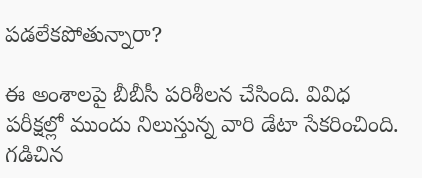పడలేకపోతున్నారా?

ఈ అంశాలపై బీబీసీ పరిశీలన చేసింది. వివిధ పరీక్షల్లో ముందు నిలుస్తున్న వారి డేటా సేకరించింది. గడిచిన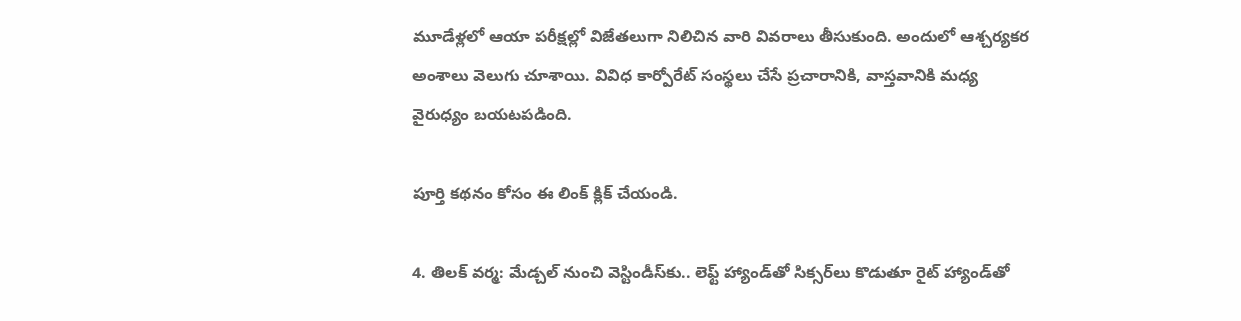మూడేళ్లలో ఆయా పరీక్షల్లో విజేతలుగా నిలిచిన వారి వివరాలు తీసుకుంది. అందులో ఆశ్చర్యకర అంశాలు వెలుగు చూశాయి. వివిధ కార్పోరేట్ సంస్థలు చేసే ప్రచారానికి, వాస్తవానికి మధ్య వైరుధ్యం బయటపడింది.

పూర్తి కథనం కోసం ఈ లింక్ క్లిక్ చేయండి.

4. తిలక్ వర్మ: మేడ్చల్ నుంచి వెస్టిండీస్‌కు.. లెఫ్ట్ హ్యాండ్‌‌తో సిక్సర్‌లు కొడుతూ రైట్ హ్యాండ్‌తో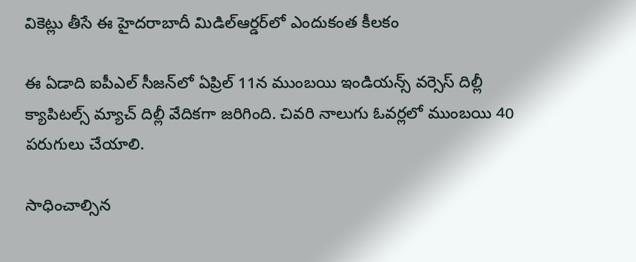వికెట్లు తీసే ఈ హైదరాబాదీ మిడిల్ఆర్డర్‌లో ఎందుకంత కీలకం

ఈ ఏడాది ఐపీఎల్ సీజన్‌లో ఏప్రిల్ 11న ముంబయి ఇండియన్స్ వర్సెస్ దిల్లీ క్యాపిటల్స్ మ్యాచ్ దిల్లీ వేదికగా జరిగింది. చివరి నాలుగు ఓవర్లలో ముంబయి 40 పరుగులు చేయాలి.

సాధించాల్సిన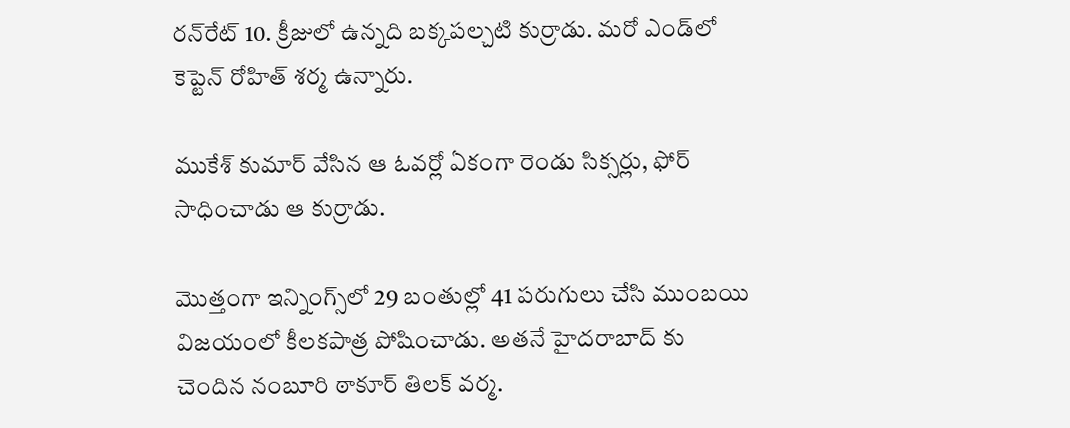రన్‌రేట్ 10. క్రీజులో ఉన్నది బక్కపల్చటి కుర్రాడు. మరో ఎండ్‌లో కెప్టెన్ రోహిత్ శర్మ ఉన్నారు.

ముకేశ్ కుమార్ వేసిన ఆ ఓవర్లో ఏకంగా రెండు సిక్సర్లు, ఫోర్ సాధించాడు ఆ కుర్రాడు.

మొత్తంగా ఇన్నింగ్స్‌లో 29 బంతుల్లో 41 పరుగులు చేసి ముంబయి విజయంలో కీలకపాత్ర పోషించాడు. అతనే హైదరాబాద్ కు చెందిన నంబూరి ఠాకూర్ తిలక్ వర్మ.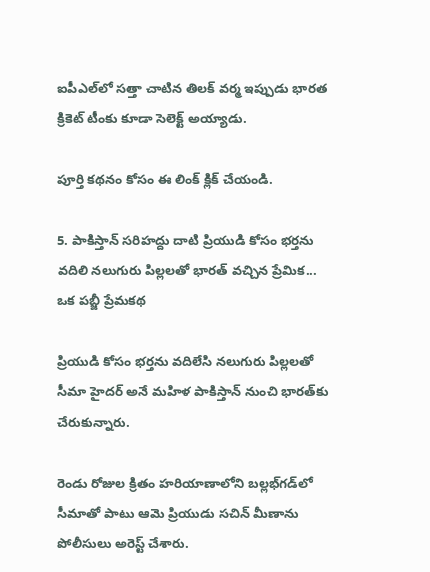ఐపీఎల్‌లో సత్తా చాటిన తిలక్ వర్మ ఇప్పుడు భారత క్రికెట్ టీంకు కూడా సెలెక్ట్ అయ్యాడు.

పూర్తి కథనం కోసం ఈ లింక్ క్లిక్ చేయండి.

5. పాకిస్తాన్ సరిహద్దు దాటి ప్రియుడి కోసం భర్తను వదిలి నలుగురు పిల్లలతో భారత్‌ వచ్చిన ప్రేమిక... ఒక పబ్జీ ప్రేమకథ

ప్రియుడి కోసం భర్తను వదిలేసి నలుగురు పిల్లలతో సీమా హైదర్ అనే మహిళ పాకిస్తాన్ నుంచి భారత్‌కు చేరుకున్నారు.

రెండు రోజుల క్రితం హరియాణాలోని బల్లభ్‌గడ్‌లో సీమాతో పాటు ఆమె ప్రియుడు సచిన్ మీణాను పోలీసులు అరెస్ట్ చేశారు.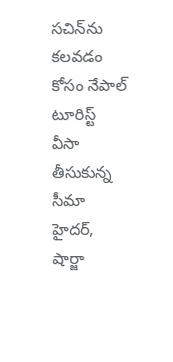సచిన్‌ను కలవడం కోసం నేపాల్ టూరిస్ట్ వీసా తీసుకున్న సీమా హైదర్, షార్జా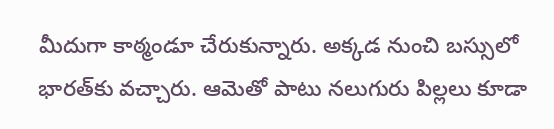మీదుగా కాఠ్మండూ చేరుకున్నారు. అక్కడ నుంచి బస్సులో భారత్‌కు వచ్చారు. ఆమెతో పాటు నలుగురు పిల్లలు కూడా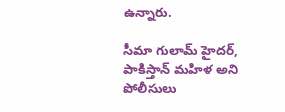ఉన్నారు.

సీమా గులామ్ హైదర్, పాకిస్తాన్‌ మహిళ అని పోలీసులు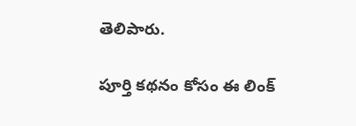తెలిపారు.

పూర్తి కథనం కోసం ఈ లింక్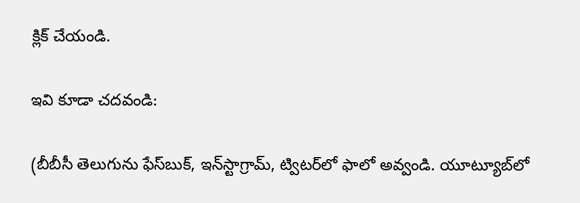క్లిక్ చేయండి.

ఇవి కూడా చదవండి:

(బీబీసీ తెలుగును ఫేస్‌బుక్, ఇన్‌స్టాగ్రామ్‌, ట్విటర్‌లో ఫాలో అవ్వండి. యూట్యూబ్‌లో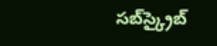సబ్‌స్క్రైబ్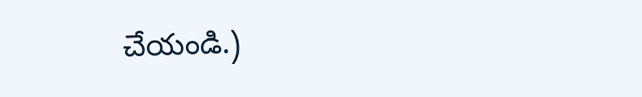చేయండి.)